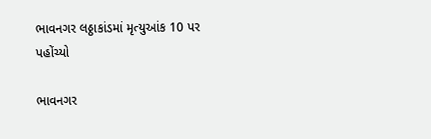ભાવનગર લઠ્ઠાકાંડમાં મૃત્યુઆંક 10 પર પહોંચ્યો

ભાવનગર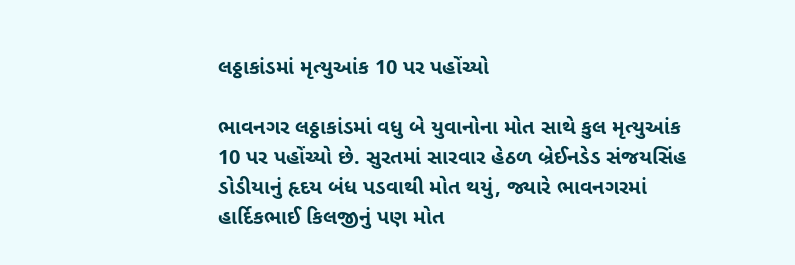લઠ્ઠાકાંડમાં મૃત્યુઆંક 10 પર પહોંચ્યો

ભાવનગર લઠ્ઠાકાંડમાં વધુ બે યુવાનોના મોત સાથે કુલ મૃત્યુઆંક 10 પર પહોંચ્યો છે. સુરતમાં સારવાર હેઠળ બ્રેઈનડેડ સંજયસિંહ ડોડીયાનું હૃદય બંધ પડવાથી મોત થયું, જ્યારે ભાવનગરમાં હાર્દિકભાઈ કિલજીનું પણ મોત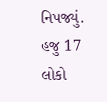નિપજ્યું. હજુ 17 લોકો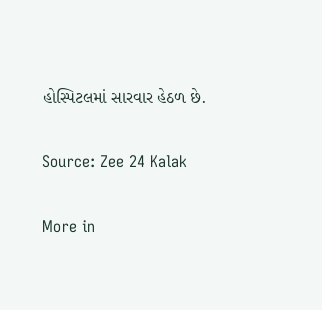હોસ્પિટલમાં સારવાર હેઠળ છે.

Source: Zee 24 Kalak

More in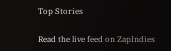Top Stories

Read the live feed on ZapIndies